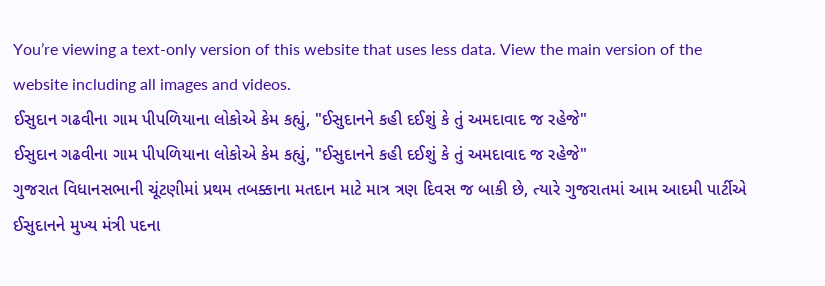You’re viewing a text-only version of this website that uses less data. View the main version of the website including all images and videos.
ઈસુદાન ગઢવીના ગામ પીપળિયાના લોકોએ કેમ કહ્યું, "ઈસુદાનને કહી દઈશું કે તું અમદાવાદ જ રહેજે"
ઈસુદાન ગઢવીના ગામ પીપળિયાના લોકોએ કેમ કહ્યું, "ઈસુદાનને કહી દઈશું કે તું અમદાવાદ જ રહેજે"
ગુજરાત વિધાનસભાની ચૂંટણીમાં પ્રથમ તબક્કાના મતદાન માટે માત્ર ત્રણ દિવસ જ બાકી છે, ત્યારે ગુજરાતમાં આમ આદમી પાર્ટીએ ઈસુદાનને મુખ્ય મંત્રી પદના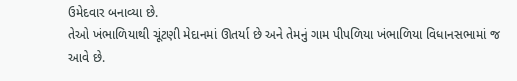ઉમેદવાર બનાવ્યા છે.
તેઓ ખંભાળિયાથી ચૂંટણી મેદાનમાં ઊતર્યા છે અને તેમનું ગામ પીપળિયા ખંભાળિયા વિધાનસભામાં જ આવે છે.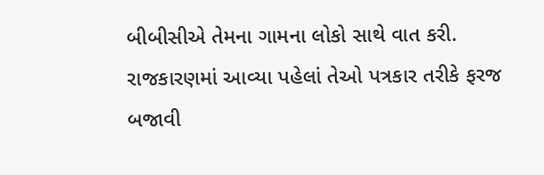બીબીસીએ તેમના ગામના લોકો સાથે વાત કરી. રાજકારણમાં આવ્યા પહેલાં તેઓ પત્રકાર તરીકે ફરજ બજાવી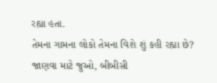રહ્યા હતા.
તેમના ગામના લોકો તેમના વિશે શું કહી રહ્યા છે?
જાણવા માટે જુઓ, બીબીસી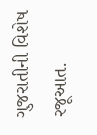ગુજરાતીની વિશેષ રજૂઆત.